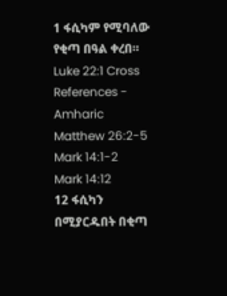1 ፋሲካም የሚባለው የቂጣ በዓል ቀረበ።
Luke 22:1 Cross References - Amharic
Matthew 26:2-5
Mark 14:1-2
Mark 14:12
12 ፋሲካን በሚያርዱበት በቂጣ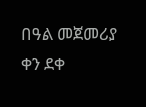በዓል መጀመሪያ ቀን ደቀ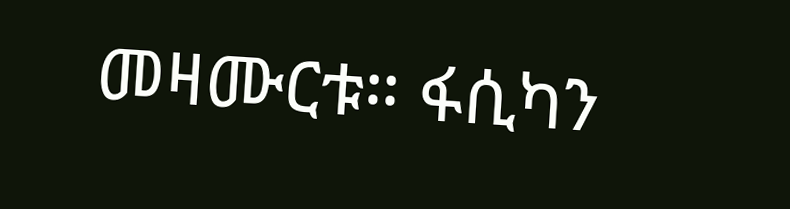መዛሙርቱ። ፋሲካን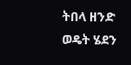ትበላ ዘንድ ወዴት ሄደን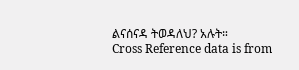ልናሰናዳ ትወዳለህ? አሉት።
Cross Reference data is from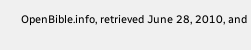OpenBible.info, retrieved June 28, 2010, and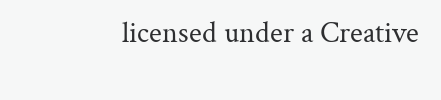licensed under a Creative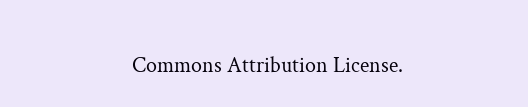Commons Attribution License.